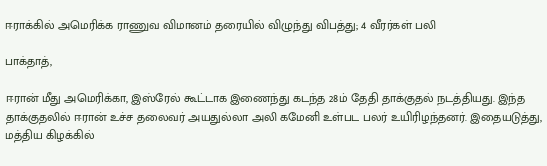ஈராக்கில் அமெரிக்க ராணுவ விமானம் தரையில் விழுந்து விபத்து; 4 வீரர்கள் பலி

பாக்தாத்,

ஈரான் மீது அமெரிக்கா, இஸ்ரேல் கூட்டாக இணைந்து கடந்த 28ம் தேதி தாக்குதல் நடத்தியது. இந்த தாக்குதலில் ஈரான் உச்ச தலைவர் அயதுல்லா அலி கமேனி உள்பட பலர் உயிரிழந்தனர். இதையடுத்து, மத்திய கிழக்கில்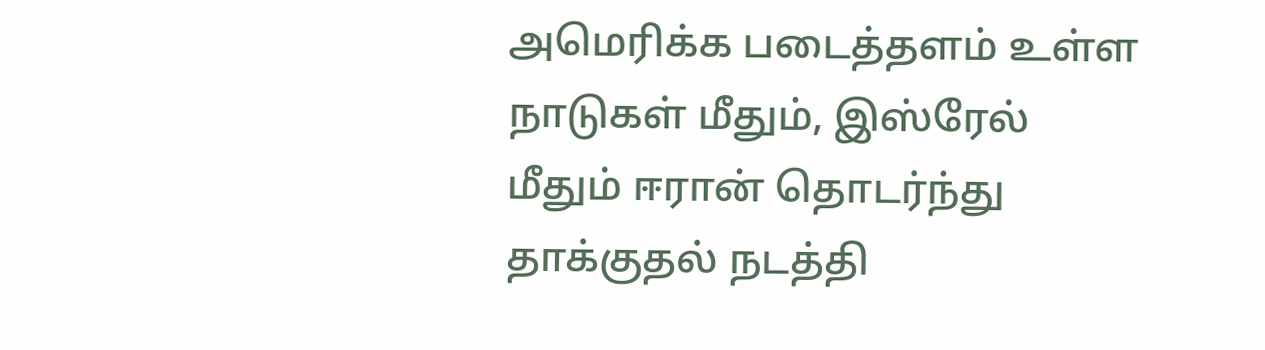அமெரிக்க படைத்தளம் உள்ள நாடுகள் மீதும், இஸ்ரேல் மீதும் ஈரான் தொடர்ந்து தாக்குதல் நடத்தி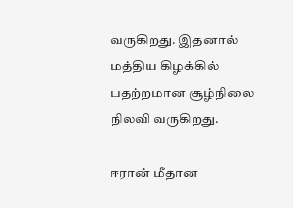வருகிறது. இதனால் மத்திய கிழக்கில் பதற்றமான சூழ்நிலை நிலவி வருகிறது.

ஈரான் மீதான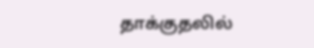தாக்குதலில்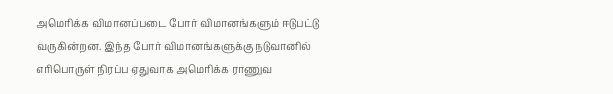அமெரிக்க விமானப்படை போர் விமானங்களும் ஈடுபட்டு வருகின்றன. இந்த போர் விமானங்களுக்கு நடுவானில் எரிபொருள் நிரப்ப ஏதுவாக அமெரிக்க ராணுவ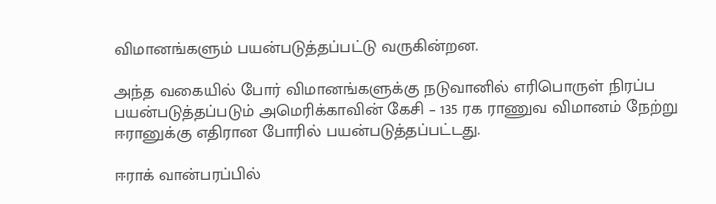விமானங்களும் பயன்படுத்தப்பட்டு வருகின்றன.

அந்த வகையில் போர் விமானங்களுக்கு நடுவானில் எரிபொருள் நிரப்ப பயன்படுத்தப்படும் அமெரிக்காவின் கேசி – 135 ரக ராணுவ விமானம் நேற்று ஈரானுக்கு எதிரான போரில் பயன்படுத்தப்பட்டது.

ஈராக் வான்பரப்பில்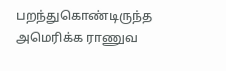பறந்துகொண்டிருந்த அமெரிக்க ராணுவ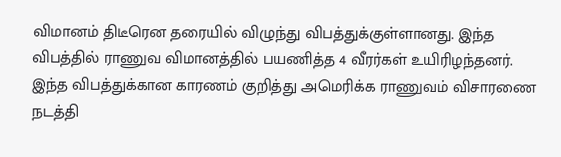விமானம் திடீரென தரையில் விழுந்து விபத்துக்குள்ளானது. இந்த விபத்தில் ராணுவ விமானத்தில் பயணித்த 4 வீரர்கள் உயிரிழந்தனர். இந்த விபத்துக்கான காரணம் குறித்து அமெரிக்க ராணுவம் விசாரணை நடத்தி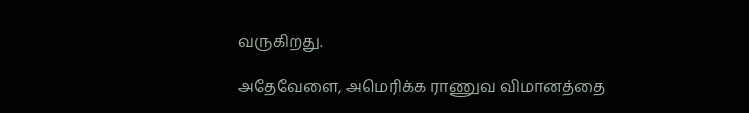வருகிறது.

அதேவேளை, அமெரிக்க ராணுவ விமானத்தை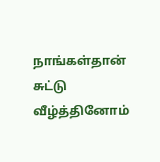நாங்கள்தான் சுட்டு வீழ்த்தினோம்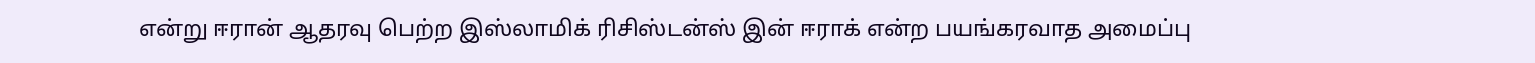என்று ஈரான் ஆதரவு பெற்ற இஸ்லாமிக் ரிசிஸ்டன்ஸ் இன் ஈராக் என்ற பயங்கரவாத அமைப்பு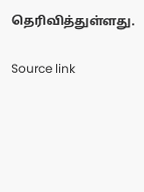தெரிவித்துள்ளது.

Source link